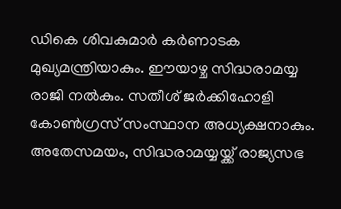ഡികെ ശിവകുമാർ കർണാടക മുഖ്യമന്ത്രിയാകും. ഈയാഴ്ച സിദ്ധരാമയ്യ രാജി നൽകും. സതീശ് ജർക്കിഹോളി കോൺഗ്രസ് സംസ്ഥാന അധ്യക്ഷനാകും. അതേസമയം, സിദ്ധരാമയ്യയ്ക്ക് രാജ്യസഭ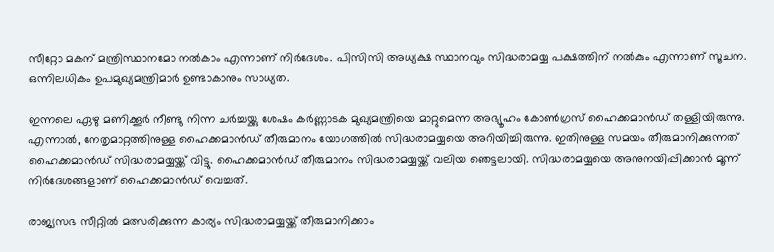സീറ്റോ മകന് മന്ത്രിസ്ഥാനമോ നൽകാം എന്നാണ് നിർദേശം. പിസിസി അധ്യക്ഷ സ്ഥാനവും സിദ്ധരാമയ്യ പക്ഷത്തിന് നൽകും എന്നാണ് സൂചന. ഒന്നിലധികം ഉപമുഖ്യമന്ത്രിമാർ ഉണ്ടാകാനും സാധ്യത.

ഇന്നലെ ഏഴു മണിക്കൂർ നീണ്ടു നിന്ന ചർച്ചയ്ക്കു ശേഷം കർണ്ണാടക മുഖ്യമന്ത്രിയെ മാറ്റുമെന്ന അഭ്യൂഹം കോൺഗ്രസ് ഹൈക്കമാൻഡ് തള്ളിയിരുന്നു. എന്നാൽ, നേതൃമാറ്റത്തിനുള്ള ഹൈക്കമാൻഡ് തീരുമാനം യോഗത്തിൽ സിദ്ധരാമയ്യയെ അറിയിച്ചിരുന്നു. ഇതിനുള്ള സമയം തീരുമാനിക്കുന്നത് ഹൈക്കമാൻഡ് സിദ്ധരാമയ്യയ്ക്ക് വിട്ടു. ഹൈക്കമാൻഡ് തീരുമാനം സിദ്ധരാമയ്യയ്ക്ക് വലിയ ഞെട്ടലായി. സിദ്ധരാമയ്യയെ അനുനയിപ്പിക്കാൻ മൂന്ന് നിർദേശങ്ങളാണ് ഹൈക്കമാൻഡ് വെച്ചത്.

രാജ്യസഭ സീറ്റിൽ മത്സരിക്കുന്ന കാര്യം സിദ്ധരാമയ്യയ്ക്ക് തീരുമാനിക്കാം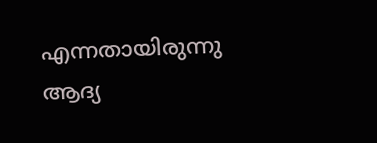എന്നതായിരുന്നു ആദ്യ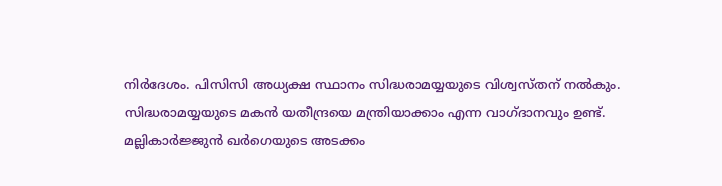നിർദേശം. പിസിസി അധ്യക്ഷ സ്ഥാനം സിദ്ധരാമയ്യയുടെ വിശ്വസ്തന് നൽകും. സിദ്ധരാമയ്യയുടെ മകൻ യതീന്ദ്രയെ മന്ത്രിയാക്കാം എന്ന വാഗ്ദാനവും ഉണ്ട്. മല്ലികാർജ്ജുൻ ഖർഗെയുടെ അടക്കം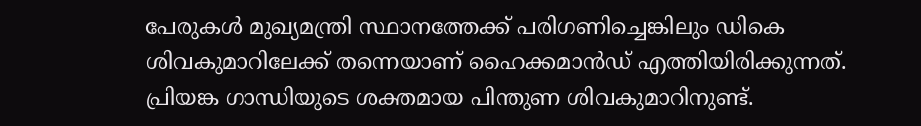പേരുകൾ മുഖ്യമന്ത്രി സ്ഥാനത്തേക്ക് പരിഗണിച്ചെങ്കിലും ഡികെ ശിവകുമാറിലേക്ക് തന്നെയാണ് ഹൈക്കമാൻഡ് എത്തിയിരിക്കുന്നത്. പ്രിയങ്ക ഗാന്ധിയുടെ ശക്തമായ പിന്തുണ ശിവകുമാറിനുണ്ട്.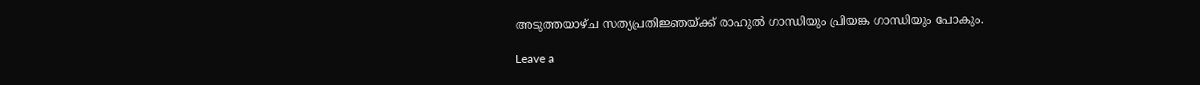അടുത്തയാഴ്ച സത്യപ്രതിജ്ഞയ്ക്ക് രാഹുൽ ഗാന്ധിയും പ്രിയങ്ക ഗാന്ധിയും പോകും.

Leave a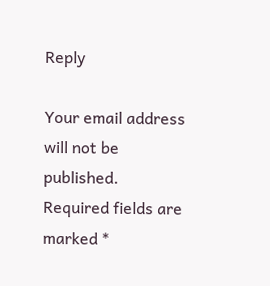Reply

Your email address will not be published. Required fields are marked *